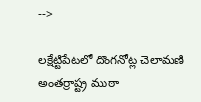-->

లక్షేట్టిపేటలో దొంగనోట్ల చెలామణి అంతర్రాష్ట్ర ముఠా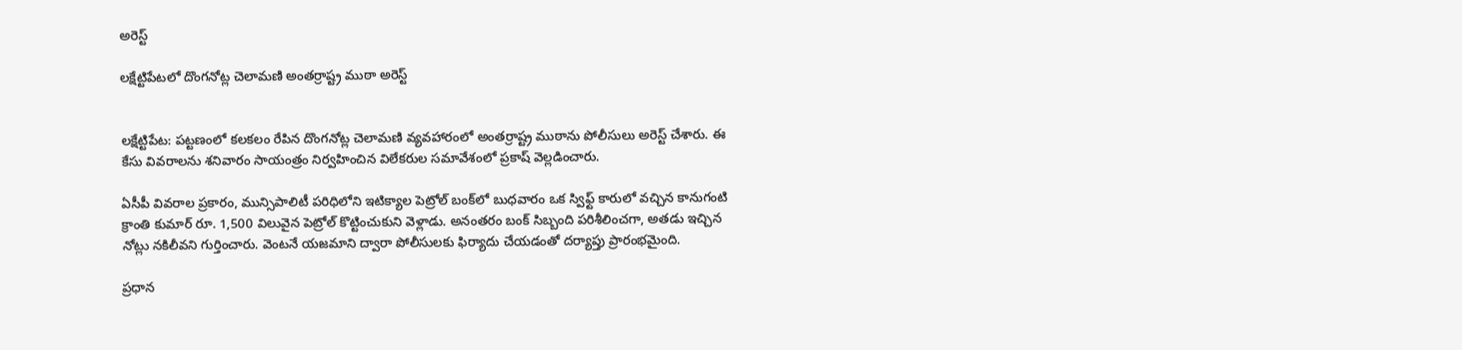అరెస్ట్

లక్షేట్టిపేటలో దొంగనోట్ల చెలామణి అంతర్రాష్ట్ర ముఠా అరెస్ట్


లక్షేట్టిపేట: పట్టణంలో కలకలం రేపిన దొంగనోట్ల చెలామణి వ్యవహారంలో అంతర్రాష్ట్ర ముఠాను పోలీసులు అరెస్ట్ చేశారు. ఈ కేసు వివరాలను శనివారం సాయంత్రం నిర్వహించిన విలేకరుల సమావేశంలో ప్రకాష్ వెల్లడించారు.

ఏసీపీ వివరాల ప్రకారం, మున్సిపాలిటీ పరిధిలోని ఇటిక్యాల పెట్రోల్ బంక్‌లో బుధవారం ఒక స్విఫ్ట్ కారులో వచ్చిన కానుగంటి క్రాంతి కుమార్ రూ. 1,500 విలువైన పెట్రోల్ కొట్టించుకుని వెళ్లాడు. అనంతరం బంక్ సిబ్బంది పరిశీలించగా, అతడు ఇచ్చిన నోట్లు నకిలీవని గుర్తించారు. వెంటనే యజమాని ద్వారా పోలీసులకు ఫిర్యాదు చేయడంతో దర్యాప్తు ప్రారంభమైంది.

ప్రధాన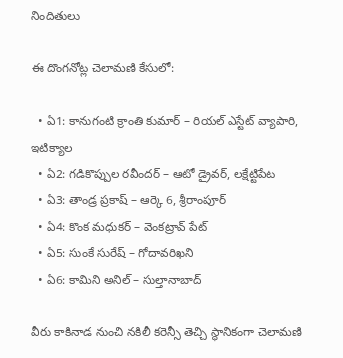నిందితులు

ఈ దొంగనోట్ల చెలామణి కేసులో:

  • ఏ1: కానుగంటి క్రాంతి కుమార్ – రియల్ ఎస్టేట్ వ్యాపారి, ఇటిక్యాల
  • ఏ2: గడికొప్పుల రవీందర్ – ఆటో డ్రైవర్, లక్షేట్టిపేట
  • ఏ3: తాండ్ర ప్రకాష్ – ఆర్కె 6, శ్రీరాంపూర్
  • ఏ4: కొంక మధుకర్ – వెంకట్రావ్ పేట్
  • ఏ5: సుంకే సురేష్ – గోదావరిఖని
  • ఏ6: కామిని అనిల్ – సుల్తానాబాద్

వీరు కాకినాడ నుంచి నకిలీ కరెన్సీ తెచ్చి స్థానికంగా చెలామణి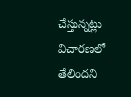చేస్తున్నట్లు విచారణలో తేలిందని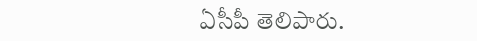ఏసీపీ తెలిపారు.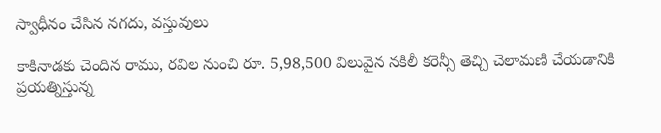స్వాధీనం చేసిన నగదు, వస్తువులు

కాకినాడకు చెందిన రాము, రవిల నుంచి రూ. 5,98,500 విలువైన నకిలీ కరెన్సీ తెచ్చి చెలామణి చేయడానికి ప్రయత్నిస్తున్న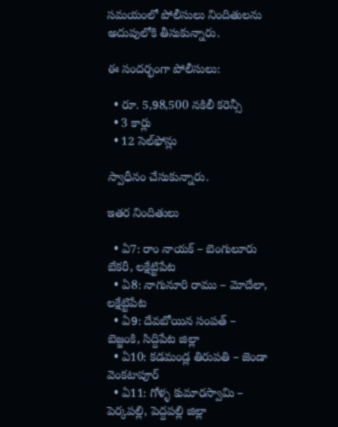సమయంలో పోలీసులు నిందితులను అదుపులోకి తీసుకున్నారు.

ఈ సందర్భంగా పోలీసులు:

  • రూ. 5,98,500 నకిలీ కరెన్సీ
  • 3 కార్లు
  • 12 సెల్‌ఫోన్లు

స్వాధీనం చేసుకున్నారు.

ఇతర నిందితులు

  • ఏ7: రాం నాయక్ – బెంగులూరు బేకరీ, లక్షేట్టిపేట
  • ఏ8: నాగునూరి రాము – మోదేలా, లక్షేట్టిపేట
  • ఏ9: దేవబోయిన సంపత్ – బెజ్జంకి, సిద్దిపేట జిల్లా
  • ఏ10: కడమండ్ల తిరుపతి – జెండా వెంకటాపూర్
  • ఏ11: గోళ్ళ కుమారస్వామి – పెర్కపల్లి, పెద్దపల్లి జిల్లా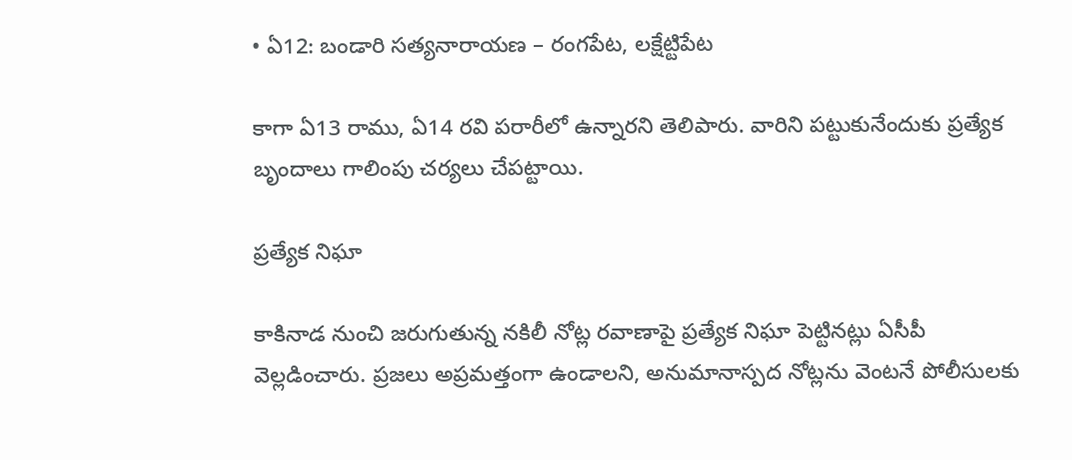• ఏ12: బండారి సత్యనారాయణ – రంగపేట, లక్షేట్టిపేట

కాగా ఏ13 రాము, ఏ14 రవి పరారీలో ఉన్నారని తెలిపారు. వారిని పట్టుకునేందుకు ప్రత్యేక బృందాలు గాలింపు చర్యలు చేపట్టాయి.

ప్రత్యేక నిఘా

కాకినాడ నుంచి జరుగుతున్న నకిలీ నోట్ల రవాణాపై ప్రత్యేక నిఘా పెట్టినట్లు ఏసీపీ వెల్లడించారు. ప్రజలు అప్రమత్తంగా ఉండాలని, అనుమానాస్పద నోట్లను వెంటనే పోలీసులకు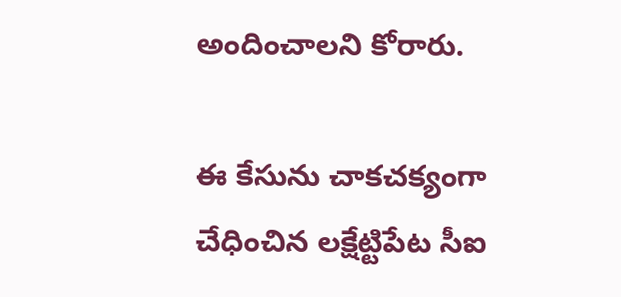అందించాలని కోరారు.

ఈ కేసును చాకచక్యంగా చేధించిన లక్షేట్టిపేట సీఐ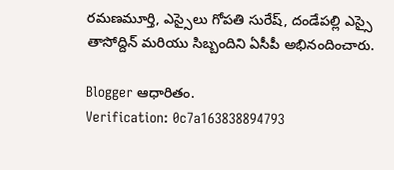రమణమూర్తి, ఎస్సైలు గోపతి సురేష్, దండేపల్లి ఎస్సై తాసోద్దిన్ మరియు సిబ్బందిని ఏసీపీ అభినందించారు.

Blogger ఆధారితం.
Verification: 0c7a163838894793